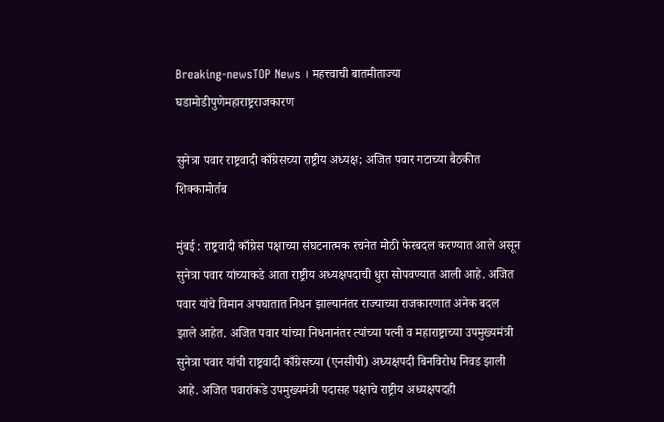Breaking-newsTOP News । महत्त्वाची बातमीताज्या घडामोडीपुणेमहाराष्ट्रराजकारण

सुनेत्रा पवार राष्ट्रवादी काँग्रेसच्या राष्ट्रीय अध्यक्ष; अजित पवार गटाच्या बैठकीत शिक्कामोर्तब

मुंबई : राष्ट्रवादी काँग्रेस पक्षाच्या संघटनात्मक रचनेत मोठी फेरबदल करण्यात आले असून सुनेत्रा पवार यांच्याकडे आता राष्ट्रीय अध्यक्षपदाची धुरा सोपवण्यात आली आहे. अजित पवार यांचे विमान अपघातात निधन झाल्यानंतर राज्याच्या राजकारणात अनेक बदल झाले आहेत. अजित पवार यांच्या निधनानंतर त्यांच्या पत्नी व महाराष्ट्राच्या उपमुख्यमंत्री सुनेत्रा पवार यांची राष्ट्रवादी काँग्रेसच्या (एनसीपी) अध्यक्षपदी बिनविरोध निवड झाली आहे. अजित पवारांकडे उपमुख्यमंत्री पदासह पक्षाचे राष्ट्रीय अध्यक्षपदही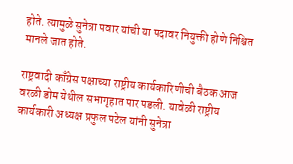होते. त्यामुळे सुनेत्रा पवार यांची या पदावर नियुक्ती होणे निश्चित मानले जात होते.

राष्ट्रवादी काँग्रेस पक्षाच्या राष्ट्रीय कार्यकारिणीची बैठक आज वरळी डोम येथील सभागृहात पार पडली. यावेळी राष्ट्रीय कार्यकारी अध्यक्ष प्रफुल पटेल यांनी सुनेत्रा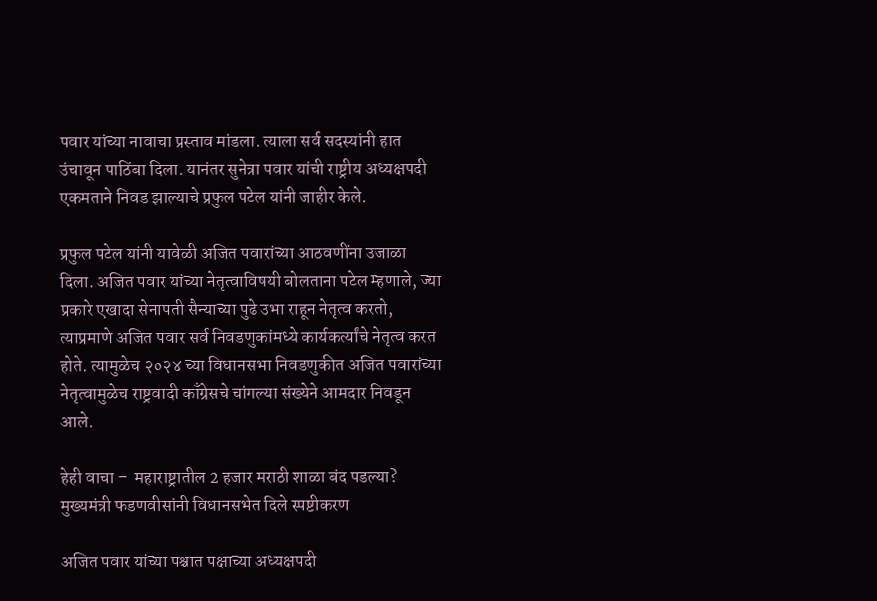पवार यांच्या नावाचा प्रस्ताव मांडला. त्याला सर्व सदस्यांनी हात उंचावून पाठिंबा दिला. यानंतर सुनेत्रा पवार यांची राष्ट्रीय अध्यक्षपदी एकमताने निवड झाल्याचे प्रफुल पटेल यांनी जाहीर केले.

प्रफुल पटेल यांनी यावेळी अजित पवारांच्या आठवणींना उजाळा दिला. अजित पवार यांच्या नेतृत्वाविषयी बोलताना पटेल म्हणाले, ज्या प्रकारे एखादा सेनापती सैन्याच्या पुढे उभा राहून नेतृत्व करतो, त्याप्रमाणे अजित पवार सर्व निवडणुकांमध्ये कार्यकर्त्यांचे नेतृत्व करत होते. त्यामुळेच २०२४ च्या विधानसभा निवडणुकीत अजित पवारांच्या नेतृत्वामुळेच राष्ट्रवादी काँग्रेसचे चांगल्या संख्येने आमदार निवडून आले.

हेही वाचा –  महाराष्ट्रातील 2 हजार मराठी शाळा बंद पडल्या? मुख्यमंत्री फडणवीसांनी विधानसभेत दिले स्पष्टीकरण

अजित पवार यांच्या पश्चात पक्षाच्या अध्यक्षपदी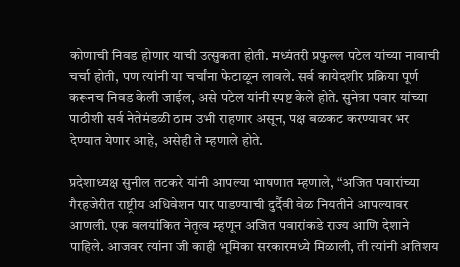कोणाची निवड होणार याची उत्सुकता होती. मध्यंतरी प्रफुल्ल पटेल यांच्या नावाची चर्चा होती, पण त्यांनी या चर्चांना फेटाळून लावले. सर्व कायेदशीर प्रक्रिया पूर्ण करूनच निवड केली जाईल, असे पटेल यांनी स्पष्ट केले होते. सुनेत्रा पवार यांच्या पाठीशी सर्व नेतेमंडळी ठाम उभी राहणार असून, पक्ष बळकट करण्यावर भर देण्यात येणार आहे, असेही ते म्हणाले होते.

प्रदेशाध्यक्ष सुनील तटकरे यांनी आपल्या भाषणात म्हणाले, “अजित पवारांच्या गैरहजेरीत राष्ट्रीय अधिवेशन पार पाडण्याची दुर्दैवी वेळ नियतीने आपल्यावर आणली. एक वलयांकित नेतृत्व म्हणून अजित पवारांकडे राज्य आणि देशाने पाहिले. आजवर त्यांना जी काही भूमिका सरकारमध्ये मिळाली, ती त्यांनी अतिशय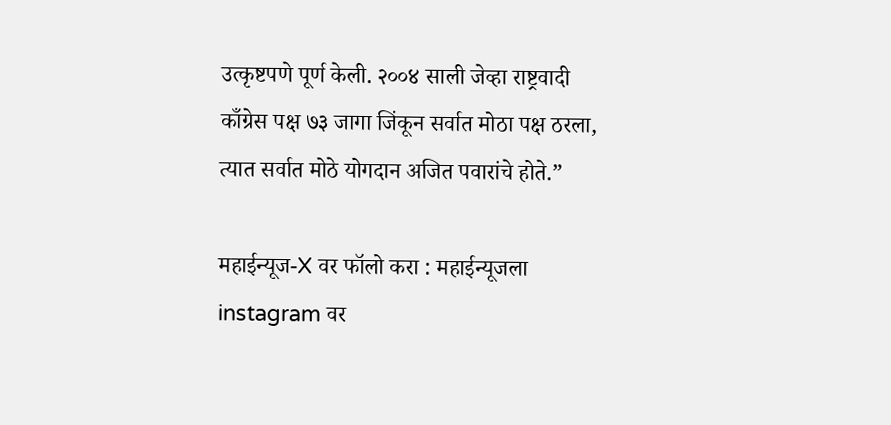उत्कृष्टपणे पूर्ण केली. २००४ साली जेव्हा राष्ट्रवादी काँग्रेस पक्ष ७३ जागा जिंकून सर्वात मोठा पक्ष ठरला, त्यात सर्वात मोठे योगदान अजित पवारांचे होते.”

महाईन्यूज-X वर फॉलो करा : महाईन्यूजला instagram वर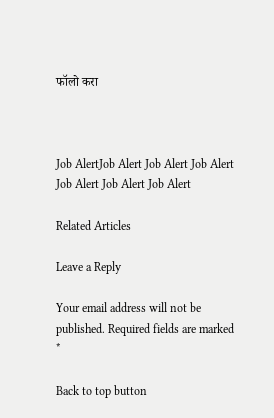फॉलो करा



Job AlertJob Alert Job Alert Job Alert Job Alert Job Alert Job Alert

Related Articles

Leave a Reply

Your email address will not be published. Required fields are marked *

Back to top button